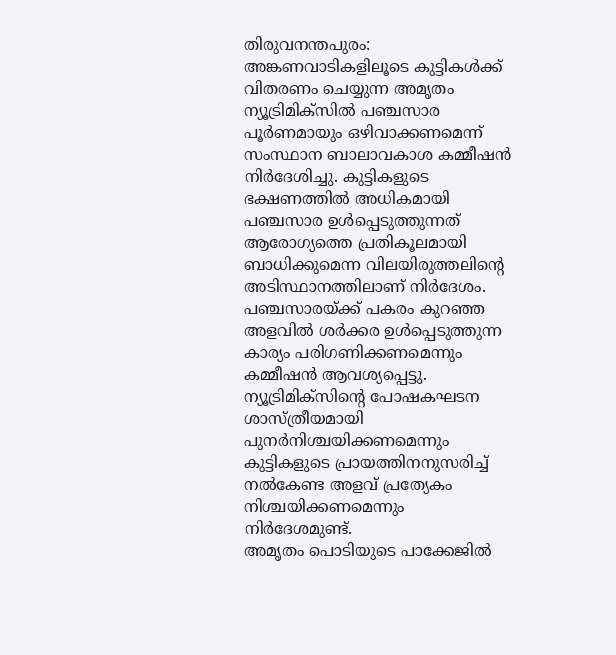തിരുവനന്തപുരം: അങ്കണവാടികളിലൂടെ കുട്ടികൾക്ക് വിതരണം ചെയ്യുന്ന അമൃതം ന്യൂട്രിമിക്സിൽ പഞ്ചസാര പൂർണമായും ഒഴിവാക്കണമെന്ന് സംസ്ഥാന ബാലാവകാശ കമ്മീഷൻ നിർദേശിച്ചു. കുട്ടികളുടെ ഭക്ഷണത്തിൽ അധികമായി പഞ്ചസാര ഉൾപ്പെടുത്തുന്നത് ആരോഗ്യത്തെ പ്രതികൂലമായി ബാധിക്കുമെന്ന വിലയിരുത്തലിന്റെ അടിസ്ഥാനത്തിലാണ് നിർദേശം.
പഞ്ചസാരയ്ക്ക് പകരം കുറഞ്ഞ അളവിൽ ശർക്കര ഉൾപ്പെടുത്തുന്ന കാര്യം പരിഗണിക്കണമെന്നും കമ്മീഷൻ ആവശ്യപ്പെട്ടു. ന്യൂട്രിമിക്സിന്റെ പോഷകഘടന ശാസ്ത്രീയമായി പുനർനിശ്ചയിക്കണമെന്നും കുട്ടികളുടെ പ്രായത്തിനനുസരിച്ച് നൽകേണ്ട അളവ് പ്രത്യേകം നിശ്ചയിക്കണമെന്നും നിർദേശമുണ്ട്.
അമൃതം പൊടിയുടെ പാക്കേജിൽ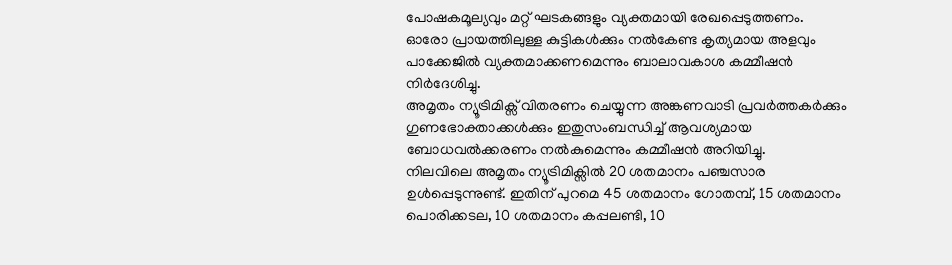പോഷകമൂല്യവും മറ്റ് ഘടകങ്ങളും വ്യക്തമായി രേഖപ്പെടുത്തണം. ഓരോ പ്രായത്തിലുള്ള കുട്ടികൾക്കും നൽകേണ്ട കൃത്യമായ അളവും പാക്കേജിൽ വ്യക്തമാക്കണമെന്നും ബാലാവകാശ കമ്മീഷൻ നിർദേശിച്ചു.
അമൃതം ന്യൂട്രിമിക്സ് വിതരണം ചെയ്യുന്ന അങ്കണവാടി പ്രവർത്തകർക്കും ഗുണഭോക്താക്കൾക്കും ഇതുസംബന്ധിച്ച് ആവശ്യമായ ബോധവൽക്കരണം നൽകുമെന്നും കമ്മീഷൻ അറിയിച്ചു.
നിലവിലെ അമൃതം ന്യൂട്രിമിക്സിൽ 20 ശതമാനം പഞ്ചസാര ഉൾപ്പെടുന്നുണ്ട്. ഇതിന് പുറമെ 45 ശതമാനം ഗോതമ്പ്, 15 ശതമാനം പൊരിക്കടല, 10 ശതമാനം കപ്പലണ്ടി, 10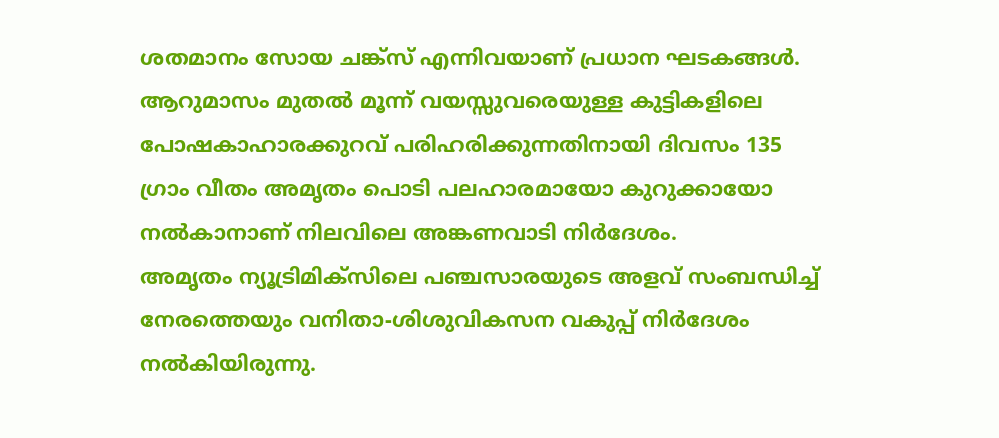ശതമാനം സോയ ചങ്ക്സ് എന്നിവയാണ് പ്രധാന ഘടകങ്ങൾ.
ആറുമാസം മുതൽ മൂന്ന് വയസ്സുവരെയുള്ള കുട്ടികളിലെ പോഷകാഹാരക്കുറവ് പരിഹരിക്കുന്നതിനായി ദിവസം 135 ഗ്രാം വീതം അമൃതം പൊടി പലഹാരമായോ കുറുക്കായോ നൽകാനാണ് നിലവിലെ അങ്കണവാടി നിർദേശം.
അമൃതം ന്യൂട്രിമിക്സിലെ പഞ്ചസാരയുടെ അളവ് സംബന്ധിച്ച് നേരത്തെയും വനിതാ-ശിശുവികസന വകുപ്പ് നിർദേശം നൽകിയിരുന്നു.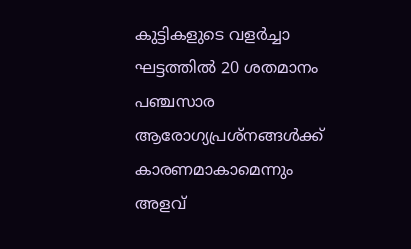കുട്ടികളുടെ വളർച്ചാ ഘട്ടത്തിൽ 20 ശതമാനം പഞ്ചസാര ആരോഗ്യപ്രശ്നങ്ങൾക്ക് കാരണമാകാമെന്നും അളവ്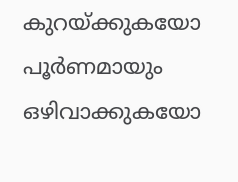കുറയ്ക്കുകയോ പൂർണമായും ഒഴിവാക്കുകയോ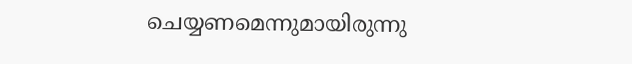ചെയ്യണമെന്നുമായിരുന്നു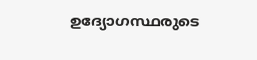ഉദ്യോഗസ്ഥരുടെ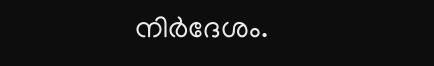നിർദേശം.